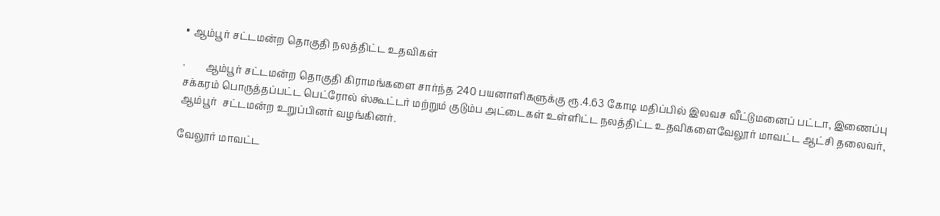• ஆம்பூர் சட்டமன்ற தொகுதி நலத்திட்ட உதவிகள்

·        ஆம்பூர் சட்டமன்ற தொகுதி கிராமங்களை சார்ந்த 240 பயனாளிகளுக்கு ரூ.4.63 கோடி மதிப்பில் இலவச வீட்டுமனைப் பட்டா, இணைப்பு சக்கரம் பொருத்தப்பட்ட பெட்ரோல் ஸ்கூட்டர் மற்றும் குடும்ப அட்டைகள் உள்ளிட்ட நலத்திட்ட உதவிகளைவேலூர் மாவட்ட ஆட்சி தலைவர், ஆம்பூர்  சட்டமன்ற உறுப்பினர் வழங்கினர்.

வேலூர் மாவட்ட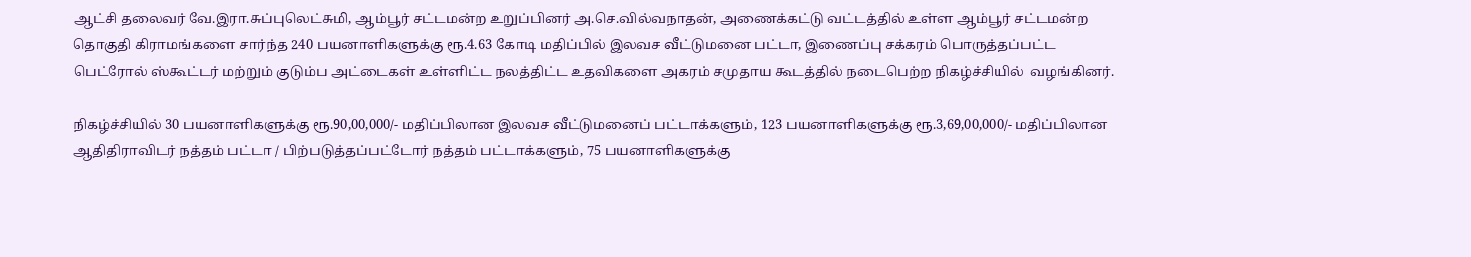ஆட்சி தலைவர் வே.இரா.சுப்புலெட்சுமி, ஆம்பூர் சட்டமன்ற உறுப்பினர் அ.செ.வில்வநாதன், அணைக்கட்டு வட்டத்தில் உள்ள ஆம்பூர் சட்டமன்ற தொகுதி கிராமங்களை சார்ந்த 240 பயனாளிகளுக்கு ரூ.4.63 கோடி மதிப்பில் இலவச வீட்டுமனை பட்டா, இணைப்பு சக்கரம் பொருத்தப்பட்ட பெட்ரோல் ஸ்கூட்டர் மற்றும் குடும்ப அட்டைகள் உள்ளிட்ட நலத்திட்ட உதவிகளை அகரம் சமுதாய கூடத்தில் நடைபெற்ற நிகழ்ச்சியில்  வழங்கினர்.

நிகழ்ச்சியில் 30 பயனாளிகளுக்கு ரூ.90,00,000/- மதிப்பிலான இலவச வீட்டுமனைப் பட்டாக்களும், 123 பயனாளிகளுக்கு ரூ.3,69,00,000/- மதிப்பிலான ஆதிதிராவிடர் நத்தம் பட்டா / பிற்படுத்தப்பட்டோர் நத்தம் பட்டாக்களும், 75 பயனாளிகளுக்கு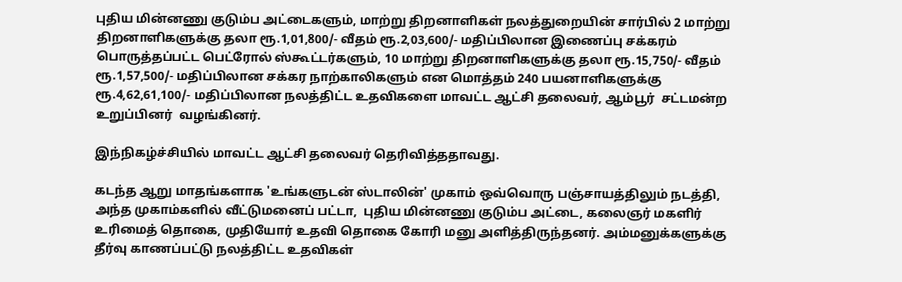புதிய மின்னணு குடும்ப அட்டைகளும், மாற்று திறனாளிகள் நலத்துறையின் சார்பில் 2 மாற்று திறனாளிகளுக்கு தலா ரூ.1,01,800/- வீதம் ரூ.2,03,600/- மதிப்பிலான இணைப்பு சக்கரம் பொருத்தப்பட்ட பெட்ரோல் ஸ்கூட்டர்களும், 10 மாற்று திறனாளிகளுக்கு தலா ரூ.15,750/- வீதம் ரூ.1,57,500/- மதிப்பிலான சக்கர நாற்காலிகளும் என மொத்தம் 240 பயனாளிகளுக்கு ரூ.4,62,61,100/- மதிப்பிலான நலத்திட்ட உதவிகளை மாவட்ட ஆட்சி தலைவர், ஆம்பூர்  சட்டமன்ற உறுப்பினர்  வழங்கினர்.

இந்நிகழ்ச்சியில் மாவட்ட ஆட்சி தலைவர் தெரிவித்ததாவது.

கடந்த ஆறு மாதங்களாக 'உங்களுடன் ஸ்டாலின்' முகாம் ஒவ்வொரு பஞ்சாயத்திலும் நடத்தி, அந்த முகாம்களில் வீட்டுமனைப் பட்டா,  புதிய மின்னணு குடும்ப அட்டை, கலைஞர் மகளிர் உரிமைத் தொகை, முதியோர் உதவி தொகை கோரி மனு அளித்திருந்தனர். அம்மனுக்களுக்கு தீர்வு காணப்பட்டு நலத்திட்ட உதவிகள்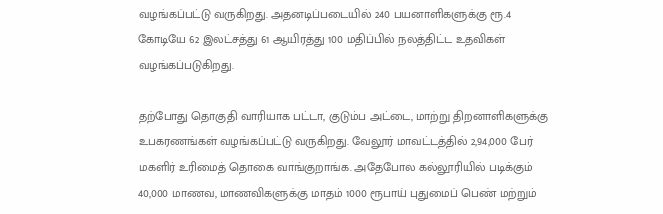வழங்கப்பட்டு வருகிறது. அதனடிப்படையில் 240 பயனாளிகளுக்கு ரூ.4 கோடியே 62 இலட்சத்து 61 ஆயிரத்து 100 மதிப்பில் நலத்திட்ட உதவிகள் வழங்கப்படுகிறது.

தற்போது தொகுதி வாரியாக பட்டா, குடும்ப அட்டை, மாற்று திறனாளிகளுக்கு உபகரணங்கள் வழங்கப்பட்டு வருகிறது. வேலூர் மாவட்டத்தில் 2,94,000 பேர் மகளிர் உரிமைத் தொகை வாங்குறாங்க. அதேபோல கல்லூரியில் படிக்கும் 40,000 மாணவ, மாணவிகளுக்கு மாதம் 1000 ரூபாய் புதுமைப் பெண் மற்றும்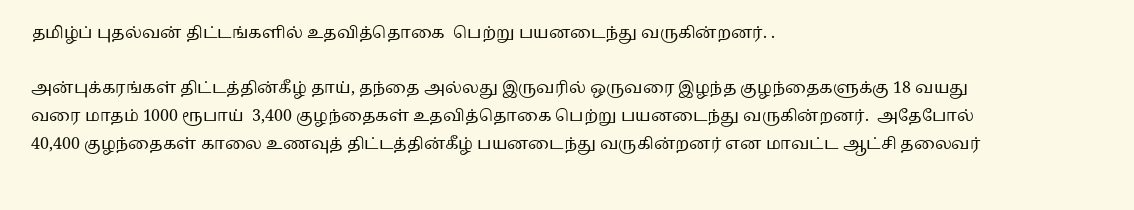தமிழ்ப் புதல்வன் திட்டங்களில் உதவித்தொகை  பெற்று பயனடைந்து வருகின்றனர். .

அன்புக்கரங்கள் திட்டத்தின்கீழ் தாய், தந்தை அல்லது இருவரில் ஒருவரை இழந்த குழந்தைகளுக்கு 18 வயது வரை மாதம் 1000 ரூபாய்  3,400 குழந்தைகள் உதவித்தொகை பெற்று பயனடைந்து வருகின்றனர்.  அதேபோல் 40,400 குழந்தைகள் காலை உணவுத் திட்டத்தின்கீழ் பயனடைந்து வருகின்றனர் என மாவட்ட ஆட்சி தலைவர்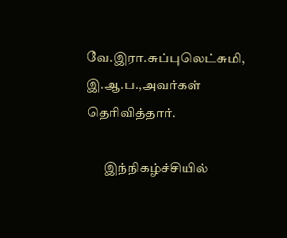வே.இரா.சுப்புலெட்சுமி, இ.ஆ.ப.,அவர்கள் தெரிவித்தார்.

       இந்நிகழ்ச்சியில்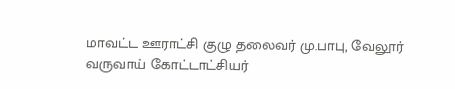மாவட்ட ஊராட்சி குழு தலைவர் மு.பாபு, வேலூர் வருவாய் கோட்டாட்சியர்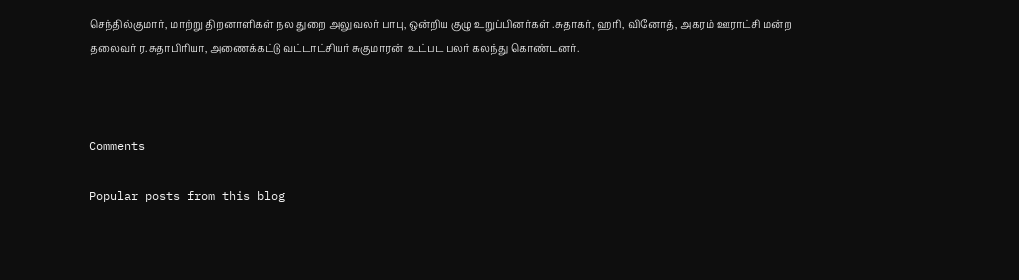செந்தில்குமார், மாற்று திறனாளிகள் நல துறை அலுவலர் பாபு, ஒன்றிய குழு உறுப்பினர்கள் .சுதாகர், ஹரி, வினோத், அகரம் ஊராட்சி மன்ற தலைவர் ர.சுதாபிரியா, அணைக்கட்டு வட்டாட்சியர் சுகுமாரன்  உட்பட பலர் கலந்து கொண்டனர்.



Comments

Popular posts from this blog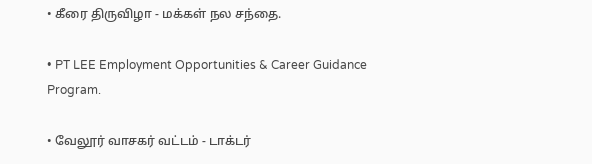• கீரை திருவிழா - மக்கள் நல சந்தை.

• PT LEE Employment Opportunities & Career Guidance Program.

• வேலூர் வாசகர் வட்டம் - டாக்டர்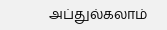அப்துல்கலாம்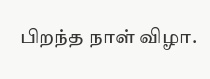பிறந்த நாள் விழா.